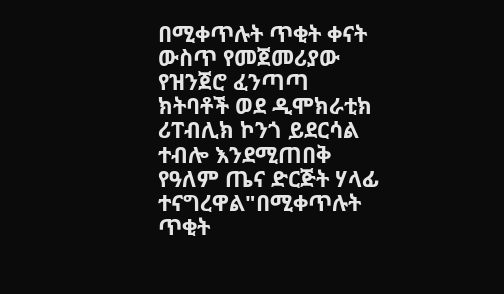በሚቀጥሉት ጥቂት ቀናት ውስጥ የመጀመሪያው የዝንጀሮ ፈንጣጣ ክትባቶች ወደ ዲሞክራቲክ ሪፐብሊክ ኮንጎ ይደርሳል ተብሎ እንደሚጠበቅ የዓለም ጤና ድርጅት ሃላፊ ተናግረዋል"በሚቀጥሉት ጥቂት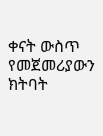ቀናት ውስጥ የመጀመሪያውን ክትባት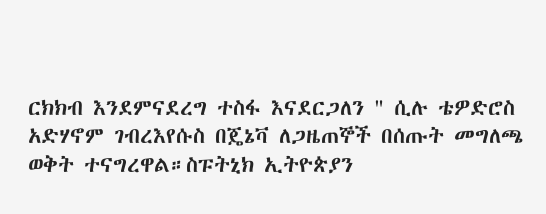ርክክብ እንደምናደረግ ተስፋ እናደርጋለን " ሲሉ ቴዎድሮስ አድሃኖም ገብረእየሱስ በጄኔቫ ለጋዜጠኞች በሰጡት መግለጫ ወቅት ተናግረዋል።ስፑትኒክ ኢትዮጵያን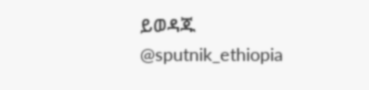ይወዳጁ @sputnik_ethiopia